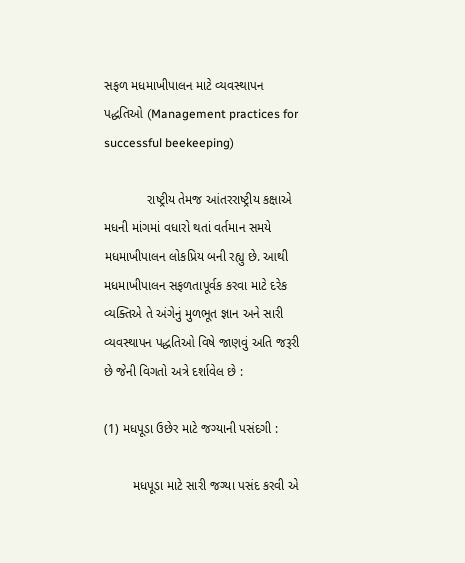સફળ મધમાખીપાલન માટે વ્યવસ્થાપન પદ્ધતિઓ (Management practices for successful beekeeping)

            રાષ્ટ્રીય તેમજ આંતરરાષ્ટ્રીય કક્ષાએ મધની માંગમાં વધારો થતાં વર્તમાન સમયે મધમાખીપાલન લોકપ્રિય બની રહ્યુ છે. આથી મધમાખીપાલન સફળતાપૂર્વક કરવા માટે દરેક વ્યક્તિએ તે અંગેનું મુળભૂત જ્ઞાન અને સારી વ્યવસ્થાપન પદ્ધતિઓ વિષે જાણવું અતિ જરૂરી  છે જેની વિગતો અત્રે દર્શાવેલ છે :

(1) મધપૂડા ઉછેર માટે જગ્યાની પસંદગી :

        મધપૂડા માટે સારી જગ્યા પસંદ કરવી એ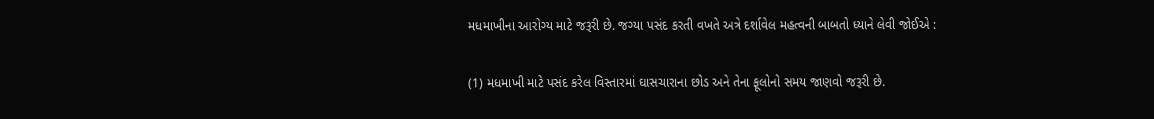મધમાખીના આરોગ્ય માટે જરૂરી છે. જગ્યા પસંદ કરતી વખતે અત્રે દર્શાવેલ મહત્વની બાબતો ધ્યાને લેવી જોઈએ :

(1) મધમાખી માટે પસંદ કરેલ વિસ્તારમાં ઘાસચારાના છોડ અને તેના ફૂલોનો સમય જાણવો જરૂરી છે.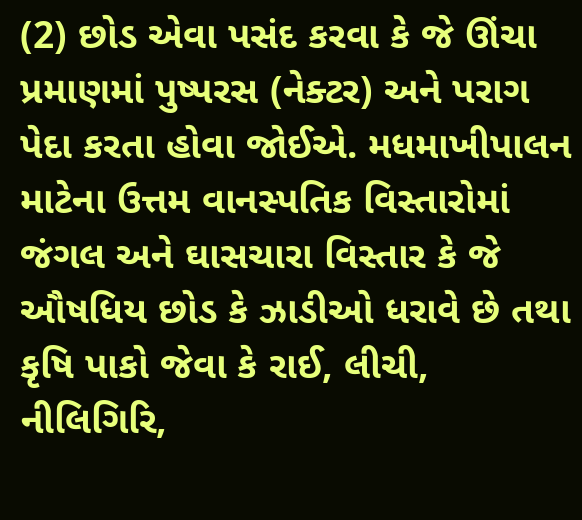(2) છોડ એવા પસંદ કરવા કે જે ઊંચા પ્રમાણમાં પુષ્પરસ (નેક્ટર) અને પરાગ પેદા કરતા હોવા જોઈએ. મધમાખીપાલન માટેના ઉત્તમ વાનસ્પતિક વિસ્તારોમાં જંગલ અને ઘાસચારા વિસ્તાર કે જે ઔષધિય છોડ કે ઝાડીઓ ધરાવે છે તથા કૃષિ પાકો જેવા કે રાઈ, લીચી, નીલિગિરિ,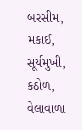બરસીમ, મકાઈ, સૂર્યમુખી, કઠોળ, વેલાવાળા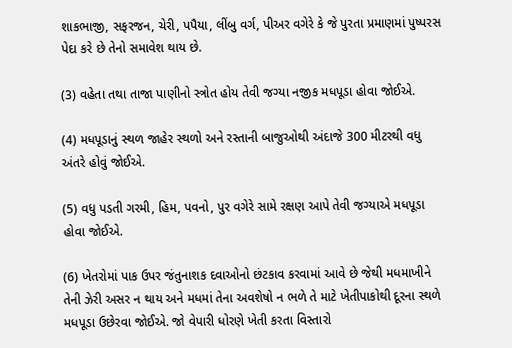શાકભાજી, સફરજન, ચેરી, પપૈયા, લીંબુ વર્ગ, પીઅર વગેરે કે જે પુરતા પ્રમાણમાં પુષ્પરસ પેદા કરે છે તેનો સમાવેશ થાય છે.

(3) વહેતા તથા તાજા પાણીનો સ્ત્રોત હોય તેવી જગ્યા નજીક મધપૂડા હોવા જોઈએ.

(4) મધપૂડાનું સ્થળ જાહેર સ્થળો અને રસ્તાની બાજુઓથી અંદાજે 300 મીટરથી વધુ અંતરે હોવું જોઈએ.

(5) વધુ પડતી ગરમી, હિમ, પવનો, પુર વગેરે સામે રક્ષણ આપે તેવી જગ્યાએ મધપૂડા હોવા જોઈએ.

(6) ખેતરોમાં પાક ઉપર જંતુનાશક દવાઓનો છંટકાવ કરવામાં આવે છે જેથી મધમાખીને તેની ઝેરી અસર ન થાય અને મધમાં તેના અવશેષો ન ભળે તે માટે ખેતીપાકોથી દૂરના સ્થળે મધપૂડા ઉછેરવા જોઈએ. જો વેપારી ધોરણે ખેતી કરતા વિસ્તારો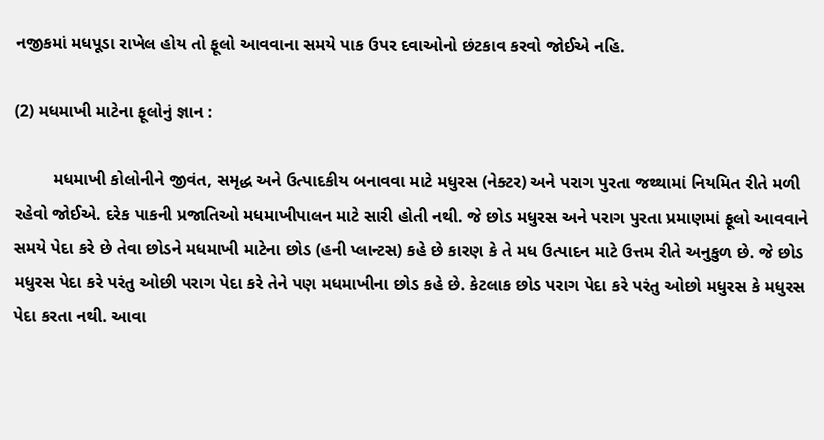નજીકમાં મધપૂડા રાખેલ હોય તો ફૂલો આવવાના સમયે પાક ઉપર દવાઓનો છંટકાવ કરવો જોઈએ નહિ.

(2) મધમાખી માટેના ફૂલોનું જ્ઞાન :

        મધમાખી કોલોનીને જીવંત, સમૃદ્ધ અને ઉત્પાદકીય બનાવવા માટે મધુરસ (નેક્ટર) અને પરાગ પુરતા જથ્થામાં નિયમિત રીતે મળી રહેવો જોઈએ. દરેક પાકની પ્રજાતિઓ મધમાખીપાલન માટે સારી હોતી નથી. જે છોડ મધુરસ અને પરાગ પુરતા પ્રમાણમાં ફૂલો આવવાને સમયે પેદા કરે છે તેવા છોડને મધમાખી માટેના છોડ (હની પ્લાન્ટસ) કહે છે કારણ કે તે મધ ઉત્પાદન માટે ઉત્તમ રીતે અનુકુળ છે. જે છોડ મધુરસ પેદા કરે પરંતુ ઓછી પરાગ પેદા કરે તેને પણ મધમાખીના છોડ કહે છે. કેટલાક છોડ પરાગ પેદા કરે પરંતુ ઓછો મધુરસ કે મધુરસ પેદા કરતા નથી. આવા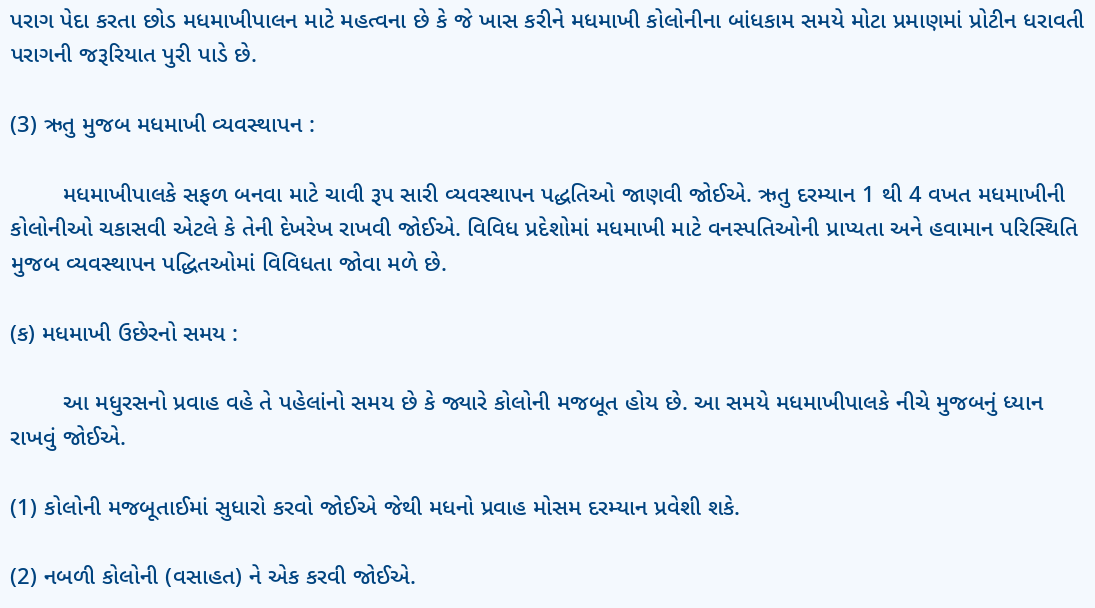પરાગ પેદા કરતા છોડ મધમાખીપાલન માટે મહત્વના છે કે જે ખાસ કરીને મધમાખી કોલોનીના બાંધકામ સમયે મોટા પ્રમાણમાં પ્રોટીન ધરાવતી પરાગની જરૂરિયાત પુરી પાડે છે.

(3) ઋતુ મુજબ મધમાખી વ્યવસ્થાપન :

        મધમાખીપાલકે સફળ બનવા માટે ચાવી રૂપ સારી વ્યવસ્થાપન પદ્ધતિઓ જાણવી જોઈએ. ઋતુ દરમ્યાન 1 થી 4 વખત મધમાખીની કોલોનીઓ ચકાસવી એટલે કે તેની દેખરેખ રાખવી જોઈએ. વિવિધ પ્રદેશોમાં મધમાખી માટે વનસ્પતિઓની પ્રાપ્યતા અને હવામાન પરિસ્થિતિ મુજબ વ્યવસ્થાપન પદ્ધિતઓમાં વિવિધતા જોવા મળે છે.

(ક) મધમાખી ઉછેરનો સમય :

        આ મધુરસનો પ્રવાહ વહે તે પહેલાંનો સમય છે કે જ્યારે કોલોની મજબૂત હોય છે. આ સમયે મધમાખીપાલકે નીચે મુજબનું ધ્યાન રાખવું જોઈએ.

(1) કોલોની મજબૂતાઈમાં સુધારો કરવો જોઈએ જેથી મધનો પ્રવાહ મોસમ દરમ્યાન પ્રવેશી શકે.

(2) નબળી કોલોની (વસાહત) ને એક કરવી જોઈએ.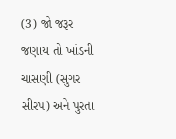(3) જો જરૂર જણાય તો ખાંડની ચાસણી (સુગર સીરપ) અને પુરતા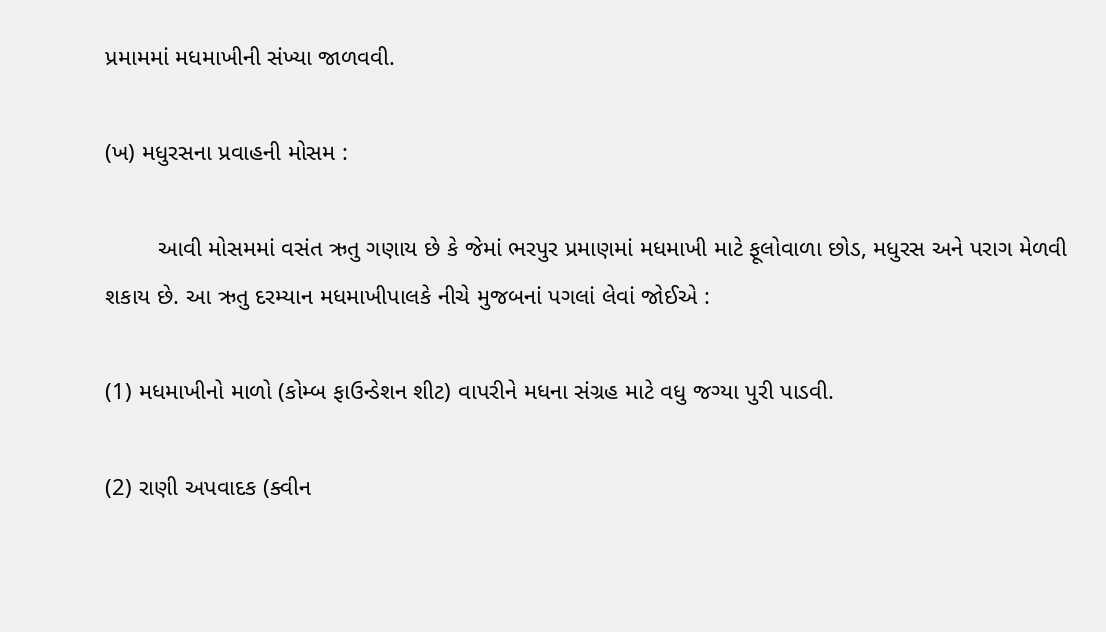પ્રમામમાં મધમાખીની સંખ્યા જાળવવી.

(ખ) મધુરસના પ્રવાહની મોસમ :

        આવી મોસમમાં વસંત ઋતુ ગણાય છે કે જેમાં ભરપુર પ્રમાણમાં મધમાખી માટે ફૂલોવાળા છોડ, મધુરસ અને પરાગ મેળવી શકાય છે. આ ઋતુ દરમ્યાન મધમાખીપાલકે નીચે મુજબનાં પગલાં લેવાં જોઈએ :

(1) મધમાખીનો માળો (કોમ્બ ફાઉન્ડેશન શીટ) વાપરીને મધના સંગ્રહ માટે વધુ જગ્યા પુરી પાડવી.

(2) રાણી અપવાદક (ક્વીન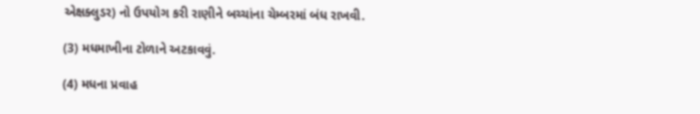એક્ષક્લુડર) નો ઉપયોગ કરી રાણીને બચ્ચાંના ચેમ્બરમાં બંધ રાખવી.

(3) મધમાખીના ટોળાને અટકાવવું.

(4) મધના પ્રવાહ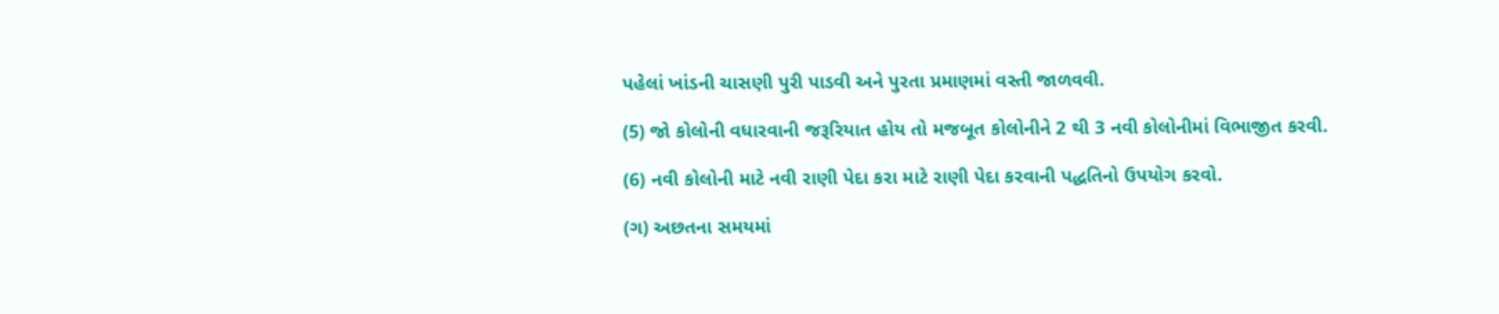પહેલાં ખાંડની ચાસણી પુરી પાડવી અને પુરતા પ્રમાણમાં વસ્તી જાળવવી.

(5) જો કોલોની વધારવાની જરૂરિયાત હોય તો મજબૂત કોલોનીને 2 થી 3 નવી કોલોનીમાં વિભાજીત કરવી.

(6) નવી કોલોની માટે નવી રાણી પેદા કરા માટે રાણી પેદા કરવાની પદ્ધતિનો ઉપયોગ કરવો.

(ગ) અછતના સમયમાં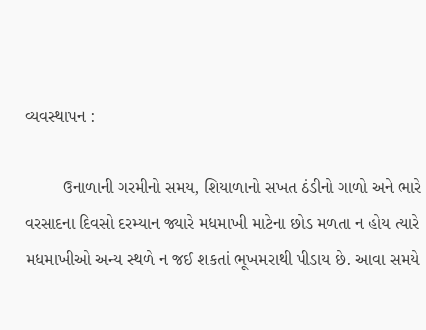વ્યવસ્થાપન :

        ઉનાળાની ગરમીનો સમય, શિયાળાનો સખત ઠંડીનો ગાળો અને ભારે વરસાદના દિવસો દરમ્યાન જ્યારે મધમાખી માટેના છોડ મળતા ન હોય ત્યારે મધમાખીઓ અન્ય સ્થળે ન જઈ શકતાં ભૂખમરાથી પીડાય છે. આવા સમયે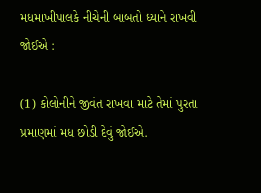મધમાખીપાલકે નીચેની બાબતો ધ્યાને રાખવી જોઈએ :

(1) કોલોનીને જીવંત રાખવા માટે તેમાં પુરતા પ્રમાણમાં મધ છોડી દેવું જોઈએ.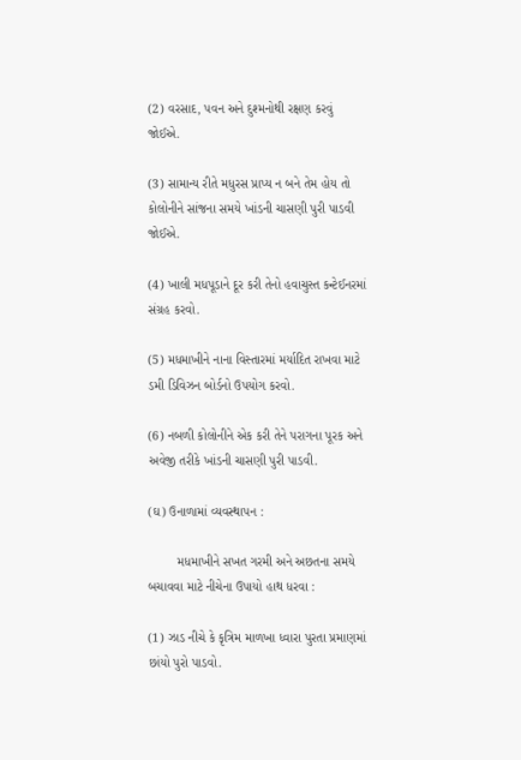(2) વરસાદ, પવન અને દુશ્મનોથી રક્ષણ કરવું જોઈએ.

(3) સામાન્ય રીતે મધુરસ પ્રાપ્ય ન બને તેમ હોય તો કોલોનીને સાંજના સમયે ખાંડની ચાસણી પુરી પાડવી જોઈએ.

(4) ખાલી મધપૂડાને દૂર કરી તેનો હવાચુસ્ત કન્ટેઈનરમાં સંગ્રહ કરવો.

(5) મધમાખીને નાના વિસ્તારમાં મર્યાદિત રાખવા માટે ડમી ડિવિઝન બોર્ડનો ઉપયોગ કરવો.

(6) નબળી કોલોનીને એક કરી તેને પરાગના પૂરક અને અવેજી તરીકે ખાંડની ચાસણી પુરી પાડવી.

(ઘ) ઉનાળામાં વ્યવસ્થાપન :

        મધમાખીને સખત ગરમી અને અછતના સમયે બચાવવા માટે નીચેના ઉપાયો હાથ ધરવા :

(1) ઝાડ નીચે કે કૃત્રિમ માળખા ધ્વારા પુરતા પ્રમાણમાં છાંયો પુરો પાડવો.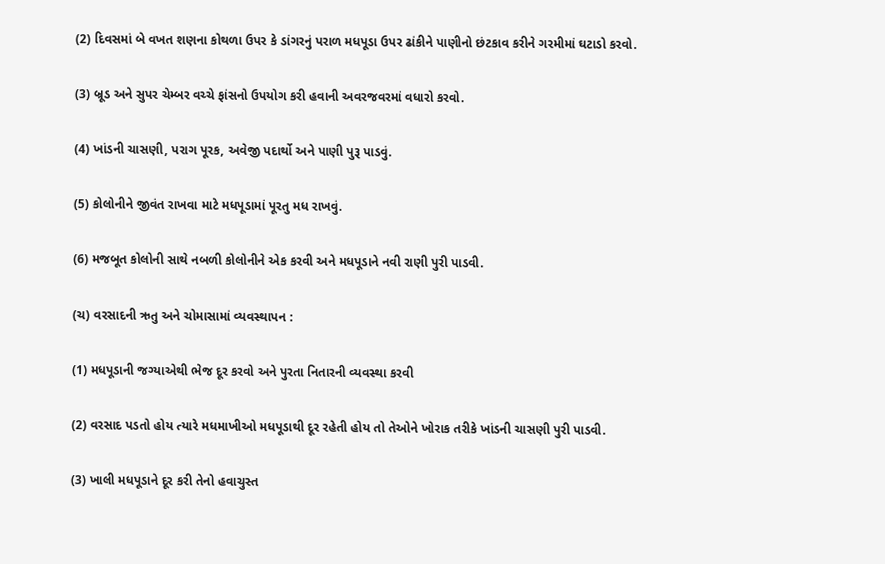(2) દિવસમાં બે વખત શણના કોથળા ઉપર કે ડાંગરનું પરાળ મધપૂડા ઉપર ઢાંકીને પાણીનો છંટકાવ કરીને ગરમીમાં ઘટાડો કરવો.

(3) બ્રૂડ અને સુપર ચેમ્બર વચ્ચે ફાંસનો ઉપયોગ કરી હવાની અવરજવરમાં વધારો કરવો.

(4) ખાંડની ચાસણી, પરાગ પૂરક, અવેજી પદાર્થો અને પાણી પુરૂ પાડવું.

(5) કોલોનીને જીવંત રાખવા માટે મધપૂડામાં પૂરતુ મધ રાખવું.

(6) મજબૂત કોલોની સાથે નબળી કોલોનીને એક કરવી અને મધપૂડાને નવી રાણી પુરી પાડવી.

(ચ) વરસાદની ઋતુ અને ચોમાસામાં વ્યવસ્થાપન :

(1) મધપૂડાની જગ્યાએથી ભેજ દૂર કરવો અને પુરતા નિતારની વ્યવસ્થા કરવી

(2) વરસાદ પડતો હોય ત્યારે મધમાખીઓ મધપૂડાથી દૂર રહેતી હોય તો તેઓને ખોરાક તરીકે ખાંડની ચાસણી પુરી પાડવી.

(3) ખાલી મધપૂડાને દૂર કરી તેનો હવાચુસ્ત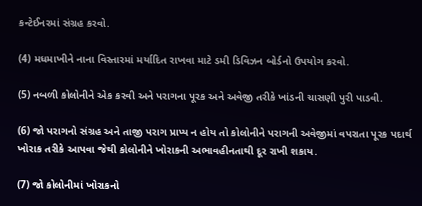કન્ટેઈનરમાં સંગ્રહ કરવો.

(4) મધમાખીને નાના વિસ્તારમાં મર્યાદિત રાખવા માટે ડમી ડિવિઝન બોર્ડનો ઉપયોગ કરવો.

(5) નબળી કોલોનીને એક કરવી અને પરાગના પૂરક અને અવેજી તરીકે ખાંડની ચાસણી પુરી પાડવી.

(6) જો પરાગનો સંગ્રહ અને તાજી પરાગ પ્રાપ્ય ન હોય તો કોલોનીને પરાગની અવેજીમાં વપરાતા પૂરક પદાર્થ ખોરાક તરીકે આપવા જેથી કોલોનીને ખોરાકની અભાવહીનતાથી દૂર રાખી શકાય.

(7) જો કોલોનીમાં ખોરાકનો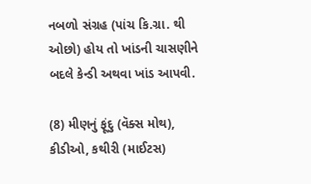નબળો સંગ્રહ (પાંચ કિ.ગ્રા. થી ઓછો) હોય તો ખાંડની ચાસણીને બદલે કેન્ડી અથવા ખાંડ આપવી.

(8) મીણનું ફૂંદુ (વૅક્સ મોથ), કીડીઓ, કથીરી (માઈટસ)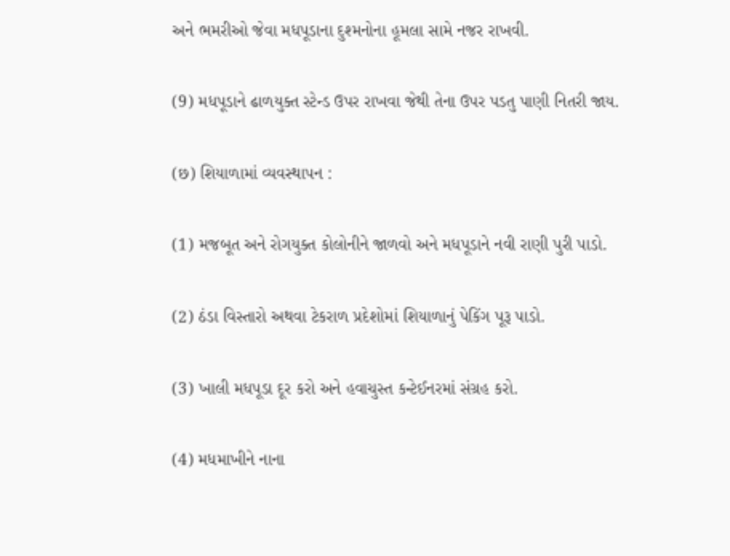અને ભમરીઓ જેવા મધપૂડાના દુશ્મનોના હૂમલા સામે નજર રાખવી.

(9) મધપૂડાને ઢાળયુક્ત સ્ટેન્ડ ઉપર રાખવા જેથી તેના ઉપર પડતુ પાણી નિતરી જાય.

(છ) શિયાળામાં વ્યવસ્થાપન :

(1) મજબૂત અને રોગયુક્ત કોલોનીને જાળવો અને મધપૂડાને નવી રાણી પુરી પાડો.

(2) ઠંડા વિસ્તારો અથવા ટેકરાળ પ્રદેશોમાં શિયાળાનું પેકિંગ પૂરૂ પાડો.

(3) ખાલી મધપૂડા દૂર કરો અને હવાચુસ્ત કન્ટેઈનરમાં સંગ્રહ કરો.

(4) મધમાખીને નાના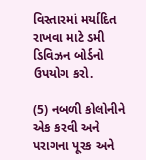વિસ્તારમાં મર્યાદિત રાખવા માટે ડમી ડિવિઝન બોર્ડનો ઉપયોગ કરો.

(5) નબળી કોલોનીને એક કરવી અને પરાગના પૂરક અને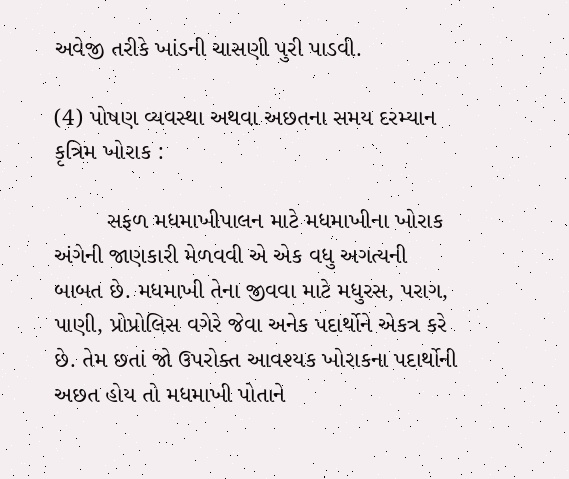અવેજી તરીકે ખાંડની ચાસણી પુરી પાડવી.

(4) પોષણ વ્યવસ્થા અથવા અછતના સમય દરમ્યાન કૃત્રિમ ખોરાક :

        સફળ મધમાખીપાલન માટે મધમાખીના ખોરાક અંગેની જાણકારી મેળવવી એ એક વધુ અગત્યની બાબત છે. મધમાખી તેના જીવવા માટે મધુરસ, પરાગ, પાણી, પ્રોપ્રોલિસ વગેરે જેવા અનેક પદાર્થોને એકત્ર કરે છે. તેમ છતાં જો ઉપરોક્ત આવશ્યક ખોરાકના પદાર્થોની અછત હોય તો મધમાખી પોતાને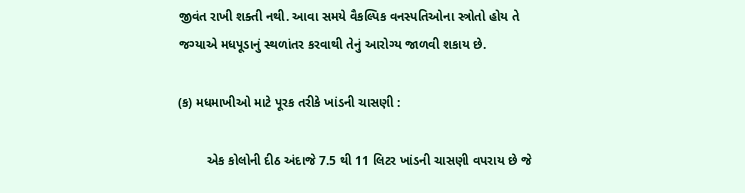જીવંત રાખી શક્તી નથી. આવા સમયે વૈકલ્પિક વનસ્પતિઓના સ્ત્રોતો હોય તે જગ્યાએ મધપૂડાનું સ્થળાંતર કરવાથી તેનું આરોગ્ય જાળવી શકાય છે.

(ક) મધમાખીઓ માટે પૂરક તરીકે ખાંડની ચાસણી :

        એક કોલોની દીઠ અંદાજે 7.5 થી 11 લિટર ખાંડની ચાસણી વપરાય છે જે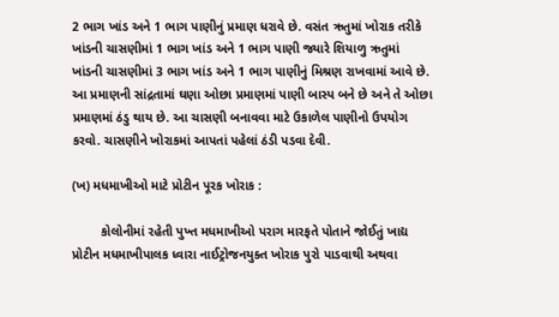2 ભાગ ખાંડ અને 1 ભાગ પાણીનું પ્રમાણ ધરાવે છે. વસંત ઋતુમાં ખોરાક તરીકે ખાંડની ચાસણીમાં 1 ભાગ ખાંડ અને 1 ભાગ પાણી જ્યારે શિયાળુ ઋતુમાં ખાંડની ચાસણીમાં 3 ભાગ ખાંડ અને 1 ભાગ પાણીનું મિશ્રણ રાખવામાં આવે છે. આ પ્રમાણની સાંદ્રતામાં ઘણા ઓછા પ્રમાણમાં પાણી બાસ્પ બને છે અને તે ઓછા પ્રમાણમાં ઠંડુ થાય છે. આ ચાસણી બનાવવા માટે ઉકાળેલ પાણીનો ઉપયોગ કરવો. ચાસણીને ખોરાકમાં આપતાં પહેલાં ઠંડી પડવા દેવી.

(ખ) મધમાખીઓ માટે પ્રોટીન પૂરક ખોરાક :

        કોલોનીમાં રહેતી પુખ્ત મધમાખીઓ પરાગ મારફતે પોતાને જોઈતું ખાદ્ય પ્રોટીન મધમાખીપાલક ધ્વારા નાઈટ્રોજનયુક્ત ખોરાક પુરો પાડવાથી અથવા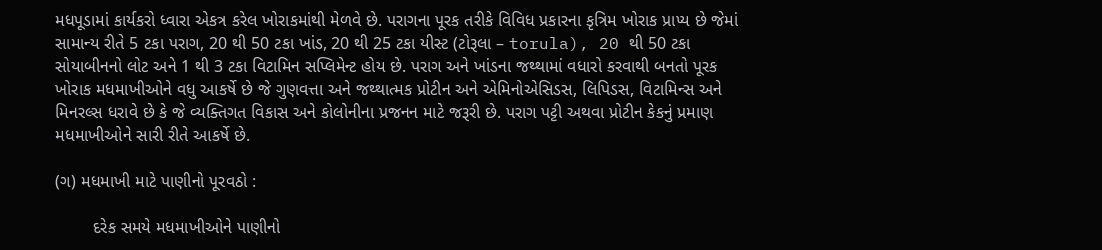મધપૂડામાં કાર્યકરો ધ્વારા એકત્ર કરેલ ખોરાકમાંથી મેળવે છે. પરાગના પૂરક તરીકે વિવિધ પ્રકારના કૃત્રિમ ખોરાક પ્રાપ્ય છે જેમાં સામાન્ય રીતે 5 ટકા પરાગ, 20 થી 50 ટકા ખાંડ, 20 થી 25 ટકા યીસ્ટ (ટોરૂલા – torula), 20 થી 50 ટકા સોયાબીનનો લોટ અને 1 થી 3 ટકા વિટામિન સપ્લિમેન્ટ હોય છે. પરાગ અને ખાંડના જથ્થામાં વધારો કરવાથી બનતો પૂરક ખોરાક મધમાખીઓને વધુ આકર્ષે છે જે ગુણવત્તા અને જથ્થાત્મક પ્રોટીન અને એમિનોએસિડસ, લિપિડસ, વિટામિન્સ અને મિનરલ્સ ધરાવે છે કે જે વ્યક્તિગત વિકાસ અને કોલોનીના પ્રજનન માટે જરૂરી છે. પરાગ પટ્ટી અથવા પ્રોટીન કેકનું પ્રમાણ મધમાખીઓને સારી રીતે આકર્ષે છે.

(ગ) મધમાખી માટે પાણીનો પૂરવઠો :

        દરેક સમયે મધમાખીઓને પાણીનો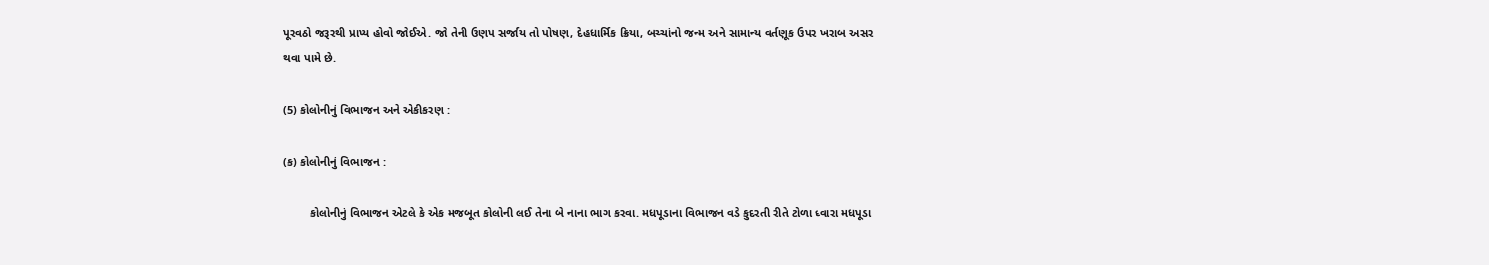પૂરવઠો જરૂરથી પ્રાપ્ય હોવો જોઈએ. જો તેની ઉણપ સર્જાય તો પોષણ, દેહધાર્મિક ક્રિયા, બચ્ચાંનો જન્મ અને સામાન્ય વર્તણૂક ઉપર ખરાબ અસર થવા પામે છે.

(5) કોલોનીનું વિભાજન અને એકીકરણ :

(ક) કોલોનીનું વિભાજન :

        કોલોનીનું વિભાજન એટલે કે એક મજબૂત કોલોની લઈ તેના બે નાના ભાગ કરવા. મધપૂડાના વિભાજન વડે કુદરતી રીતે ટોળા ધ્વારા મધપૂડા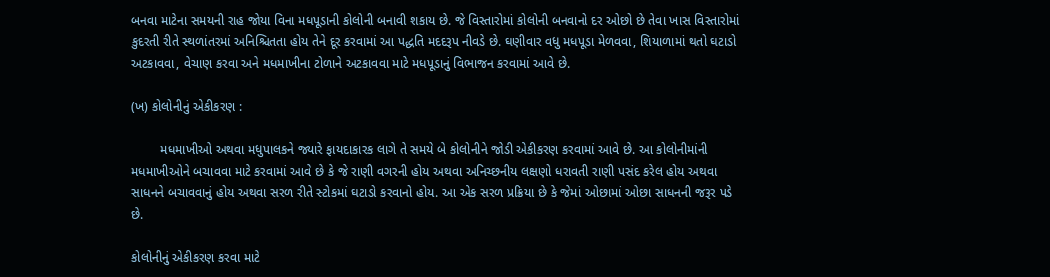બનવા માટેના સમયની રાહ જોયા વિના મધપૂડાની કોલોની બનાવી શકાય છે. જે વિસ્તારોમાં કોલોની બનવાનો દર ઓછો છે તેવા ખાસ વિસ્તારોમાં કુદરતી રીતે સ્થળાંતરમાં અનિશ્ચિતતા હોય તેને દૂર કરવામાં આ પદ્ધતિ મદદરૂપ નીવડે છે. ઘણીવાર વધુ મધપૂડા મેળવવા, શિયાળામાં થતો ઘટાડો અટકાવવા, વેચાણ કરવા અને મધમાખીના ટોળાને અટકાવવા માટે મધપૂડાનું વિભાજન કરવામાં આવે છે.

(ખ) કોલોનીનું એકીકરણ :

        મધમાખીઓ અથવા મધુપાલકને જ્યારે ફાયદાકારક લાગે તે સમયે બે કોલોનીને જોડી એકીકરણ કરવામાં આવે છે. આ કોલોનીમાંની મધમાખીઓને બચાવવા માટે કરવામાં આવે છે કે જે રાણી વગરની હોય અથવા અનિચ્છનીય લક્ષણો ધરાવતી રાણી પસંદ કરેલ હોય અથવા સાધનને બચાવવાનું હોય અથવા સરળ રીતે સ્ટોકમાં ઘટાડો કરવાનો હોય. આ એક સરળ પ્રક્રિયા છે કે જેમાં ઓછામાં ઓછા સાધનની જરૂર પડે છે.

કોલોનીનું એકીકરણ કરવા માટે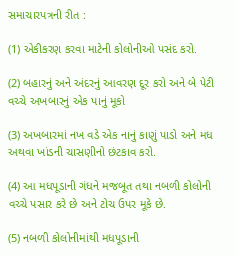સમાચારપત્રની રીત :

(1) એકીકરણ કરવા માટેની કોલોનીઓ પસંદ કરો.

(2) બહારનું અને અંદરનું આવરણ દૂર કરો અને બે પેટી વચ્ચે અખબારનું એક પાનું મૂકો

(3) અખબારમાં નખ વડે એક નાનું કાણું પાડો અને મધ અથવા ખાંડની ચાસણીનો છંટકાવ કરો.

(4) આ મધપૂડાની ગંધને મજબૂત તથા નબળી કોલોની વચ્ચે પસાર કરે છે અને ટોચ ઉપર મૂકે છે.

(5) નબળી કોલોનીમાંથી મધપૂડાની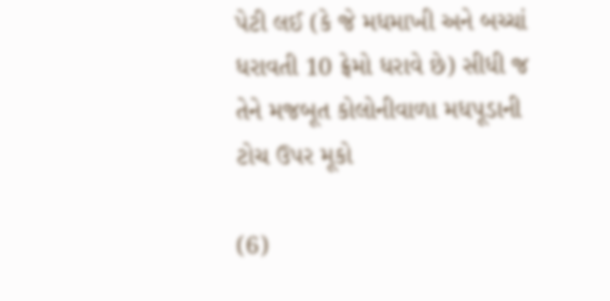પેટી લઈ (કે જે મધમાખી અને બચ્ચાં ધરાવતી 10 ફ્રેમો ધરાવે છે) સીધી જ તેને મજબૂત કોલોનીવાળા મધપૂડાની ટોચ ઉપર મૂકો

(6)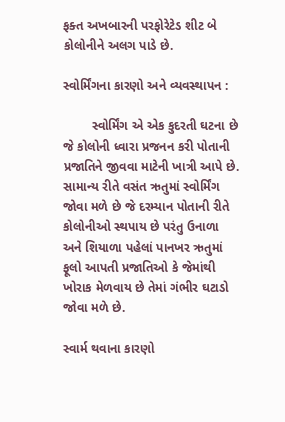ફક્ત અખબારની પરફોરેટેડ શીટ બે કોલોનીને અલગ પાડે છે.

સ્વોર્મિંગના કારણો અને વ્યવસ્થાપન :

        સ્વોર્મિંગ એ એક કુદરતી ઘટના છે જે કોલોની ધ્વારા પ્રજનન કરી પોતાની પ્રજાતિને જીવવા માટેની ખાત્રી આપે છે. સામાન્ય રીતે વસંત ઋતુમાં સ્વોર્મિંગ જોવા મળે છે જે દરમ્યાન પોતાની રીતે કોલોનીઓ સ્થપાય છે પરંતુ ઉનાળા અને શિયાળા પહેલાં પાનખર ઋતુમાં ફૂલો આપતી પ્રજાતિઓ કે જેમાંથી ખોરાક મેળવાય છે તેમાં ગંભીર ઘટાડો જોવા મળે છે.

સ્વાર્મ થવાના કારણો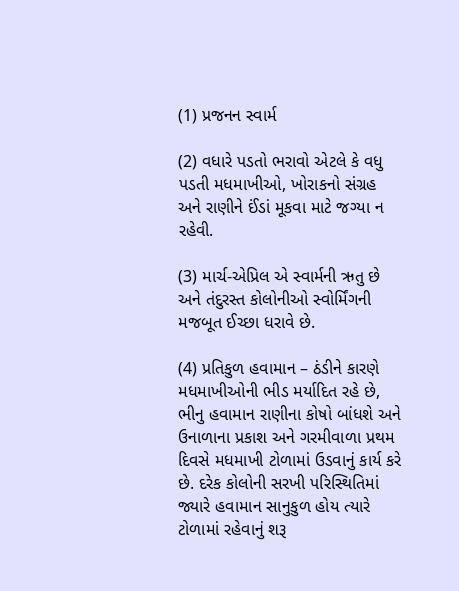(1) પ્રજનન સ્વાર્મ

(2) વધારે પડતો ભરાવો એટલે કે વધુ પડતી મધમાખીઓ, ખોરાકનો સંગ્રહ અને રાણીને ઈંડાં મૂકવા માટે જગ્યા ન રહેવી.

(3) માર્ચ-એપ્રિલ એ સ્વાર્મની ઋતુ છે અને તંદુરસ્ત કોલોનીઓ સ્વોર્મિંગની મજબૂત ઈચ્છા ધરાવે છે.

(4) પ્રતિકુળ હવામાન – ઠંડીને કારણે મધમાખીઓની ભીડ મર્યાદિત રહે છે, ભીનુ હવામાન રાણીના કોષો બાંધશે અને ઉનાળાના પ્રકાશ અને ગરમીવાળા પ્રથમ દિવસે મધમાખી ટોળામાં ઉડવાનું કાર્ય કરે છે. દરેક કોલોની સરખી પરિસ્થિતિમાં જ્યારે હવામાન સાનુકુળ હોય ત્યારે ટોળામાં રહેવાનું શરૂ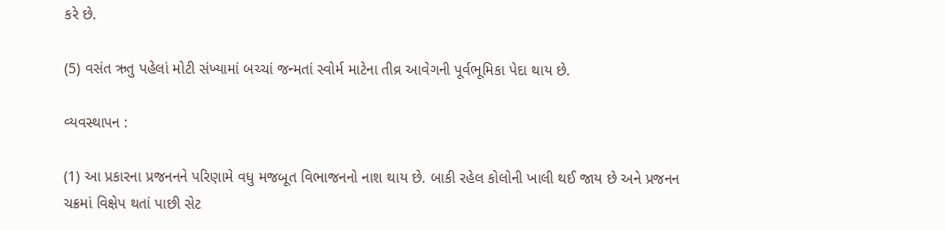કરે છે.

(5) વસંત ઋતુ પહેલાં મોટી સંખ્યામાં બચ્ચાં જન્મતાં સ્વોર્મ માટેના તીવ્ર આવેગની પૂર્વભૂમિકા પેદા થાય છે.

વ્યવસ્થાપન :

(1) આ પ્રકારના પ્રજનનને પરિણામે વધુ મજબૂત વિભાજનનો નાશ થાય છે. બાકી રહેલ કોલોની ખાલી થઈ જાય છે અને પ્રજનન ચક્રમાં વિક્ષેપ થતાં પાછી સેટ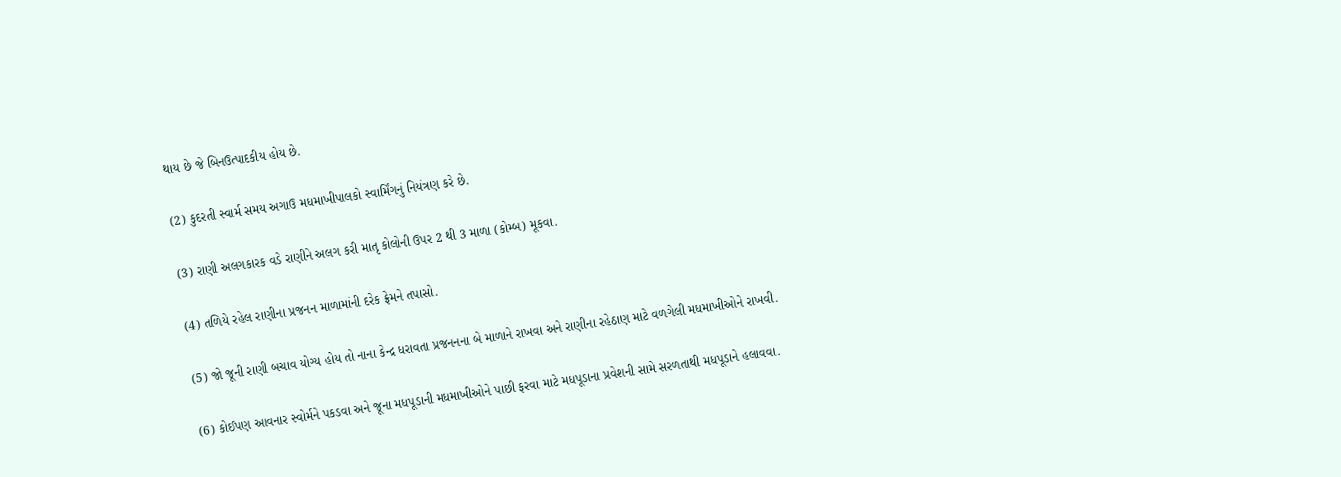થાય છે જે બિનઉત્પાદકીય હોય છે.

(2) કુદરતી સ્વાર્મ સમય અગાઉ મધમાખીપાલકો સ્વાર્મિંગનું નિયંત્રણ કરે છે.

(3) રાણી અલગકારક વડે રાણીને અલગ કરી માતૃ કોલોની ઉપર 2 થી 3 માળા (કોમ્બ) મૂકવા.

(4) તળિયે રહેલ રાણીના પ્રજનન માળામાંની દરેક ફ્રેમને તપાસો.

(5) જો જૂની રાણી બચાવ યોગ્ય હોય તો નાના કેન્દ્ર ધરાવતા પ્રજનનના બે માળાને રાખવા અને રાણીના રહેઠાણ માટે વળગેલી મધમાખીઓને રાખવી.

(6) કોઈપણ આવનાર સ્વોર્મને પકડવા અને જૂના મધપૂડાની મધમાખીઓને પાછી ફરવા માટે મધપૂડાના પ્રવેશની સામે સરળતાથી મધપૂડાને હલાવવા.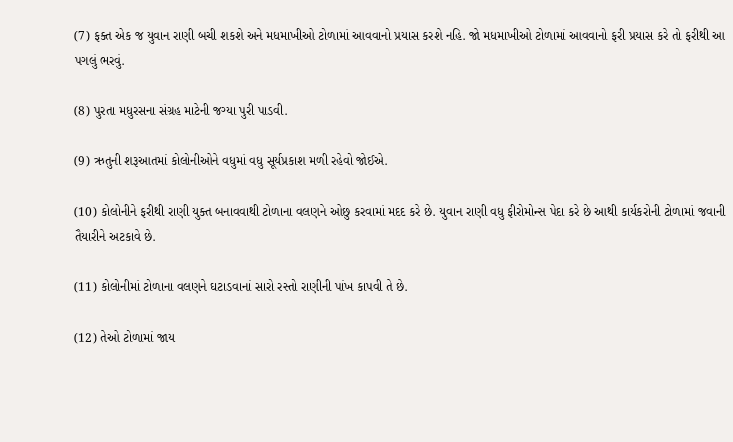(7) ફક્ત એક જ યુવાન રાણી બચી શકશે અને મધમાખીઓ ટોળામાં આવવાનો પ્રયાસ કરશે નહિ. જો મધમાખીઓ ટોળામાં આવવાનો ફરી પ્રયાસ કરે તો ફરીથી આ પગલું ભરવું.

(8) પુરતા મધુરસના સંગ્રહ માટેની જગ્યા પુરી પાડવી.

(9) ઋતુની શરૂઆતમાં કોલોનીઓને વધુમાં વધુ સૂર્યપ્રકાશ મળી રહેવો જોઈએ.

(10) કોલોનીને ફરીથી રાણી યુક્ત બનાવવાથી ટોળાના વલણને ઓછુ કરવામાં મદદ કરે છે. યુવાન રાણી વધુ ફીરોમોન્સ પેદા કરે છે આથી કાર્યકરોની ટોળામાં જવાની તૈયારીને અટકાવે છે.

(11) કોલોનીમાં ટોળાના વલણને ઘટાડવાનાં સારો રસ્તો રાણીની પાંખ કાપવી તે છે.

(12) તેઓ ટોળામાં જાય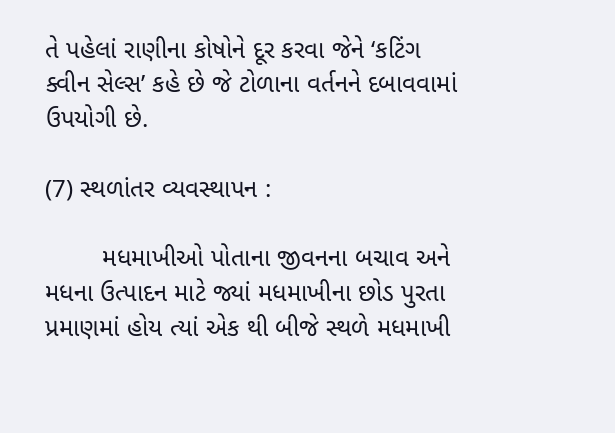તે પહેલાં રાણીના કોષોને દૂર કરવા જેને ‘કટિંગ ક્વીન સેલ્સ’ કહે છે જે ટોળાના વર્તનને દબાવવામાં ઉપયોગી છે.

(7) સ્થળાંતર વ્યવસ્થાપન :

        મધમાખીઓ પોતાના જીવનના બચાવ અને મધના ઉત્પાદન માટે જ્યાં મધમાખીના છોડ પુરતા પ્રમાણમાં હોય ત્યાં એક થી બીજે સ્થળે મધમાખી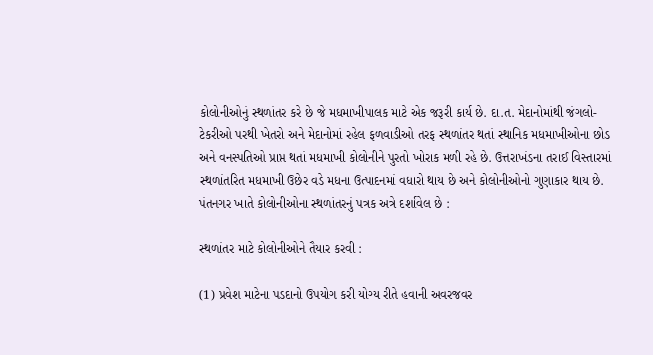કોલોનીઓનું સ્થળાંતર કરે છે જે મધમાખીપાલક માટે એક જરૂરી કાર્ય છે. દા.ત. મેદાનોમાંથી જંગલો-ટેકરીઓ પરથી ખેતરો અને મેદાનોમાં રહેલ ફળવાડીઓ તરફ સ્થળાંતર થતાં સ્થાનિક મધમાખીઓના છોડ અને વનસ્પતિઓ પ્રાપ્ત થતાં મધમાખી કોલોનીને પુરતો ખોરાક મળી રહે છે. ઉત્તરાખંડના તરાઈ વિસ્તારમાં સ્થળાંતરિત મધમાખી ઉછેર વડે મધના ઉત્પાદનમાં વધારો થાય છે અને કોલોનીઓનો ગુણાકાર થાય છે. પંતનગર ખાતે કોલોનીઓના સ્થળાંતરનું પત્રક અત્રે દર્શાવેલ છે :

સ્થળાંતર માટે કોલોનીઓને તૈયાર કરવી :

(1) પ્રવેશ માટેના પડદાનો ઉપયોગ કરી યોગ્ય રીતે હવાની અવરજવર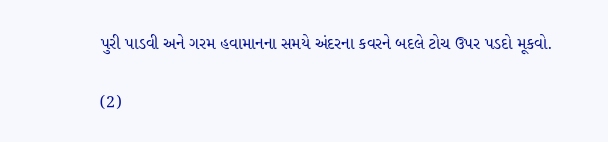પુરી પાડવી અને ગરમ હવામાનના સમયે અંદરના કવરને બદલે ટોચ ઉપર પડદો મૂકવો.

(2)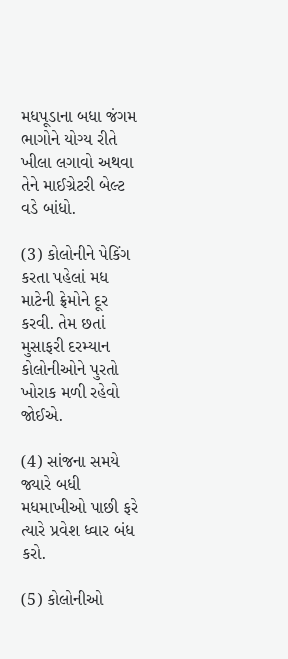મધપૂડાના બધા જંગમ ભાગોને યોગ્ય રીતે ખીલા લગાવો અથવા તેને માઈગ્રેટરી બેલ્ટ વડે બાંધો.

(3) કોલોનીને પેકિંગ કરતા પહેલાં મધ માટેની ફ્રેમોને દૂર કરવી. તેમ છતાં મુસાફરી દરમ્યાન કોલોનીઓને પુરતો ખોરાક મળી રહેવો જોઈએ.

(4) સાંજના સમયે જ્યારે બધી મધમાખીઓ પાછી ફરે ત્યારે પ્રવેશ ધ્વાર બંધ કરો.

(5) કોલોનીઓ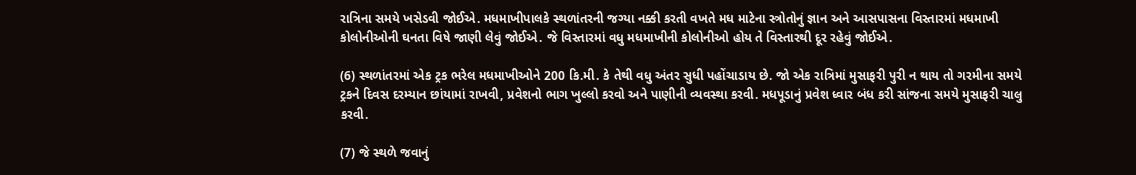રાત્રિના સમયે ખસેડવી જોઈએ. મધમાખીપાલકે સ્થળાંતરની જગ્યા નક્કી કરતી વખતે મધ માટેના સ્ત્રોતોનું જ્ઞાન અને આસપાસના વિસ્તારમાં મધમાખી કોલોનીઓની ઘનતા વિષે જાણી લેવું જોઈએ. જે વિસ્તારમાં વધુ મધમાખીની કોલોનીઓ હોય તે વિસ્તારથી દૂર રહેવું જોઈએ.

(6) સ્થળાંતરમાં એક ટ્રક ભરેલ મધમાખીઓને 200 કિ.મી. કે તેથી વધુ અંતર સુધી પહોંચાડાય છે. જો એક રાત્રિમાં મુસાફરી પુરી ન થાય તો ગરમીના સમયે ટ્રકને દિવસ દરમ્યાન છાંયામાં રાખવી, પ્રવેશનો ભાગ ખુલ્લો કરવો અને પાણીની વ્યવસ્થા કરવી. મધપૂડાનું પ્રવેશ ધ્વાર બંધ કરી સાંજના સમયે મુસાફરી ચાલુ કરવી.

(7) જે સ્થળે જવાનું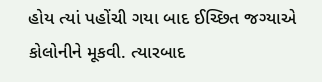હોય ત્યાં પહોંચી ગયા બાદ ઈચ્છિત જગ્યાએ કોલોનીને મૂકવી. ત્યારબાદ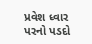પ્રવેશ ધ્વાર પરનો પડદો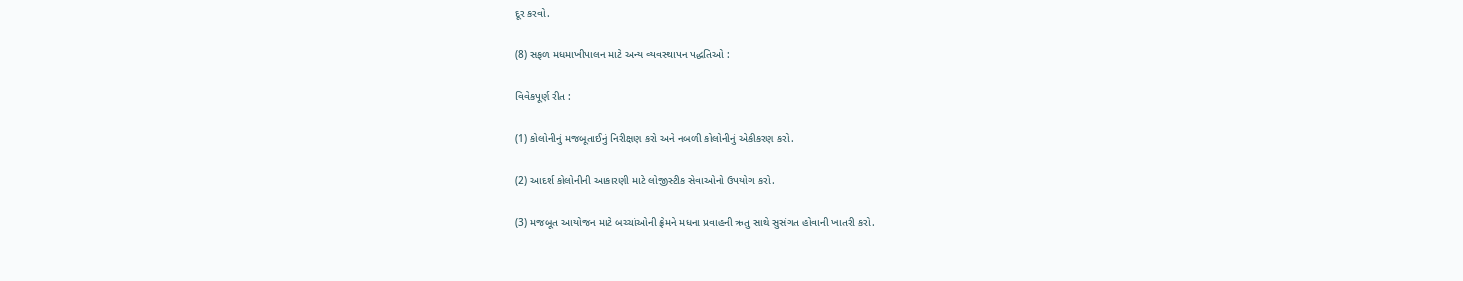દૂર કરવો.

(8) સફળ મધમાખીપાલન માટે અન્ય વ્યવસ્થાપન પદ્ધતિઓ :

વિવેકપૂર્ણ રીત :

(1) કોલોનીનું મજબૂતાઈનું નિરીક્ષણ કરો અને નબળી કોલોનીનું એકીકરણ કરો.

(2) આદર્શ કોલોનીની આકારણી માટે લોજીસ્ટીક સેવાઓનો ઉપયોગ કરો.

(3) મજબૂત આયોજન માટે બચ્ચાંઓની ફ્રેમને મધના પ્રવાહની ઋતુ સાથે સુસંગત હોવાની ખાતરી કરો.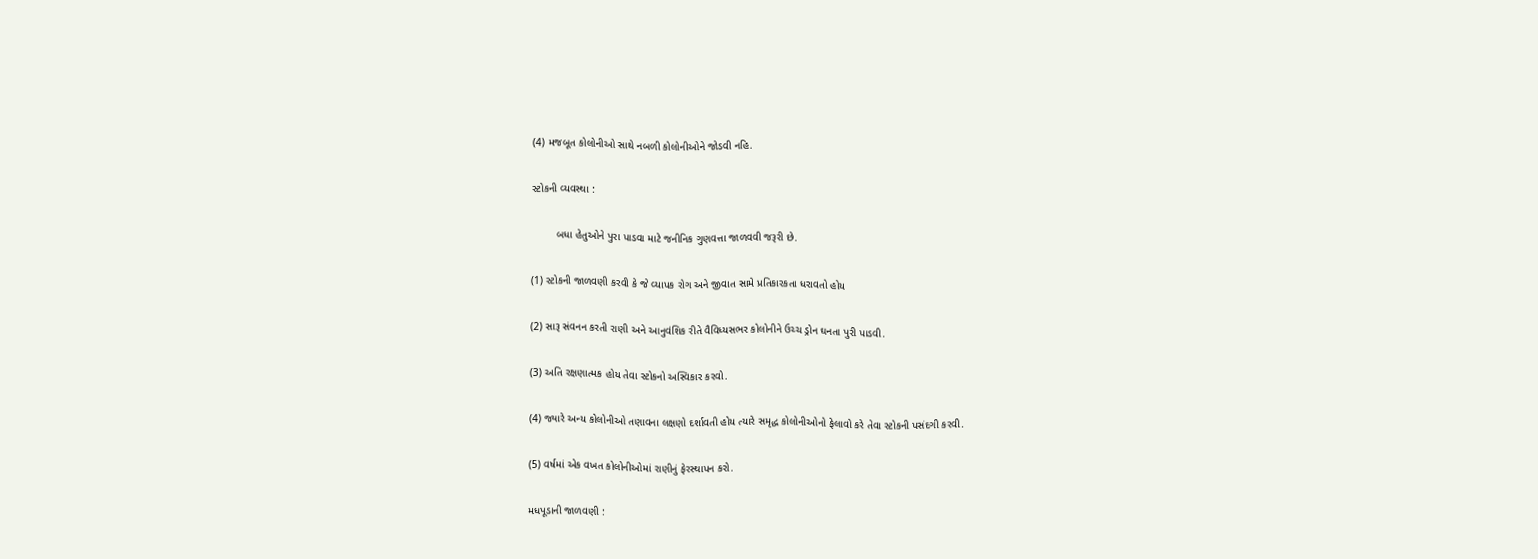(4) મજબૂત કોલોનીઓ સાથે નબળી કોલોનીઓને જોડવી નહિ.

સ્ટોકની વ્યવસ્થા :

        બધા હેતુઓને પુરા પાડવા માટે જનીનિક ગુણવત્તા જાળવવી જરૂરી છે.

(1) સ્ટોકની જાળવણી કરવી કે જે વ્યાપક રોગ અને જીવાત સામે પ્રતિકારકતા ધરાવતો હોય

(2) સારૂ સંવનન કરતી રાણી અને આનુવંશિક રીતે વૈવિધ્યસભર કોલોનીને ઉચ્ચ ડ્રોન ઘનતા પુરી પાડવી.

(3) અતિ રક્ષણાત્મક હોય તેવા સ્ટોકનો અસ્વિકાર કરવો.

(4) જ્યારે અન્ય કોલોનીઓ તણાવના લક્ષણો દર્શાવતી હોય ત્યારે સમૃદ્ધ કોલોનીઓનો ફેલાવો કરે તેવા સ્ટોકની પસંદગી કરવી.

(5) વર્ષમાં એક વખત કોલોનીઓમાં રાણીનું ફેરસ્થાપન કરો.

મધપૂડાની જાળવણી :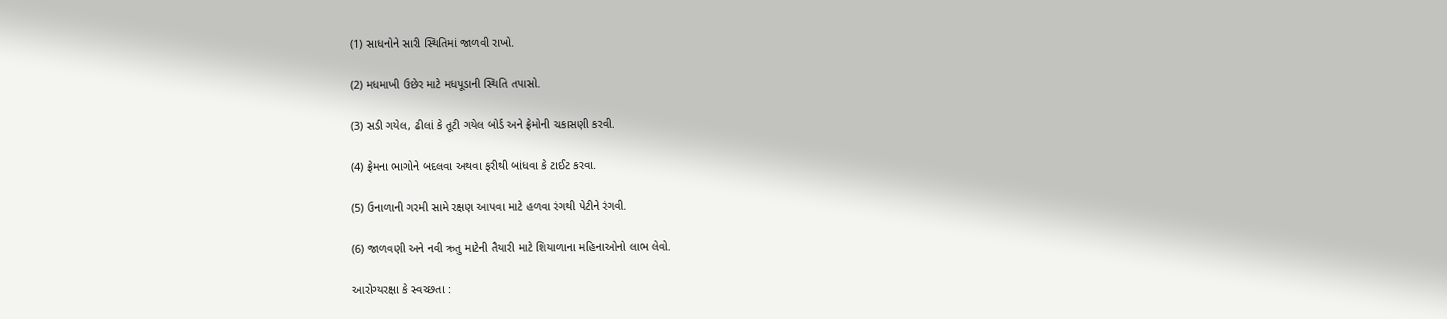(1) સાધનોને સારી સ્થિતિમાં જાળવી રાખો.

(2) મધમાખી ઉછેર માટે મધપૂડાની સ્થિતિ તપાસો.

(3) સડી ગયેલ, ઢીલાં કે તૂટી ગયેલ બોર્ડ અને ફ્રેમોની ચકાસણી કરવી.

(4) ફ્રેમના ભાગોને બદલવા અથવા ફરીથી બાંધવા કે ટાઈટ કરવા.

(5) ઉનાળાની ગરમી સામે રક્ષણ આપવા માટે હળવા રંગથી પેટીને રંગવી.

(6) જાળવણી અને નવી ઋતુ માટેની તૈયારી માટે શિયાળાના મહિનાઓનો લાભ લેવો.

આરોગ્યરક્ષા કે સ્વચ્છતા :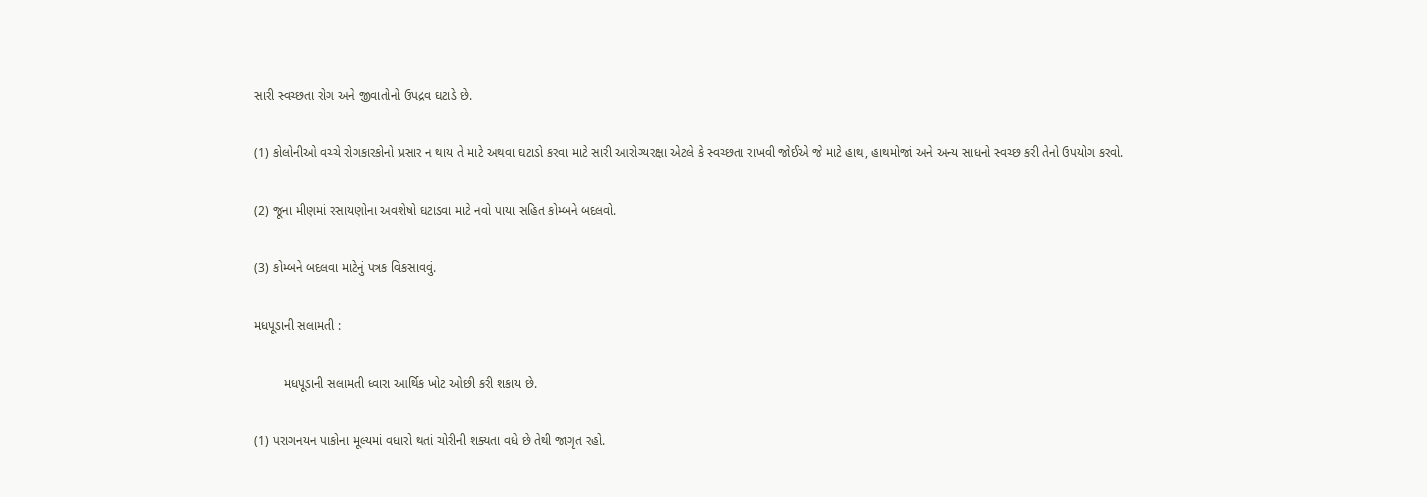સારી સ્વચ્છતા રોગ અને જીવાતોનો ઉપદ્રવ ઘટાડે છે.

(1) કોલોનીઓ વચ્ચે રોગકારકોનો પ્રસાર ન થાય તે માટે અથવા ઘટાડો કરવા માટે સારી આરોગ્યરક્ષા એટલે કે સ્વચ્છતા રાખવી જોઈએ જે માટે હાથ, હાથમોજાં અને અન્ય સાધનો સ્વચ્છ કરી તેનો ઉપયોગ કરવો.

(2) જૂના મીણમાં રસાયણોના અવશેષો ઘટાડવા માટે નવો પાયા સહિત કોમ્બને બદલવો.

(3) કોમ્બને બદલવા માટેનું પત્રક વિકસાવવું.

મધપૂડાની સલામતી :

        મધપૂડાની સલામતી ધ્વારા આર્થિક ખોટ ઓછી કરી શકાય છે.

(1) પરાગનયન પાકોના મૂલ્યમાં વધારો થતાં ચોરીની શક્યતા વધે છે તેથી જાગૃત રહો.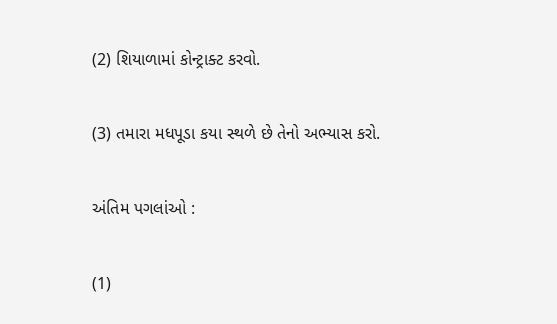(2) શિયાળામાં કોન્ટ્રાક્ટ કરવો.

(3) તમારા મધપૂડા કયા સ્થળે છે તેનો અભ્યાસ કરો.

અંતિમ પગલાંઓ :

(1)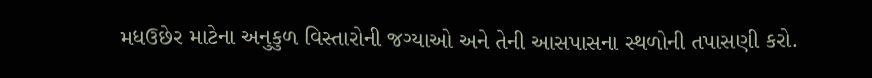મધઉછેર માટેના અનુકુળ વિસ્તારોની જગ્યાઓ અને તેની આસપાસના સ્થળોની તપાસણી કરો.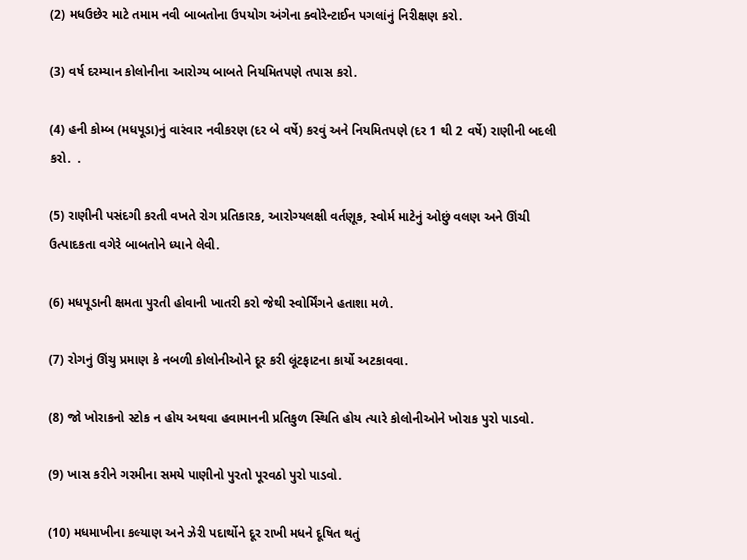(2) મધઉછેર માટે તમામ નવી બાબતોના ઉપયોગ અંગેના ક્વોરેન્ટાઈન પગલાંનું નિરીક્ષણ કરો.

(3) વર્ષ દરમ્યાન કોલોનીના આરોગ્ય બાબતે નિયમિતપણે તપાસ કરો.

(4) હની કોમ્બ (મધપૂડા)નું વારંવાર નવીકરણ (દર બે વર્ષે) કરવું અને નિયમિતપણે (દર 1 થી 2 વર્ષે) રાણીની બદલી કરો.  .

(5) રાણીની પસંદગી કરતી વખતે રોગ પ્રતિકારક, આરોગ્યલક્ષી વર્તણૂક, સ્વોર્મ માટેનું ઓછું વલણ અને ઊંચી ઉત્પાદકતા વગેરે બાબતોને ધ્યાને લેવી.

(6) મધપૂડાની ક્ષમતા પુરતી હોવાની ખાતરી કરો જેથી સ્વોર્મિંગને હતાશા મળે.

(7) રોગનું ઊંચુ પ્રમાણ કે નબળી કોલોનીઓને દૂર કરી લૂંટફાટના કાર્યો અટકાવવા.

(8) જો ખોરાકનો સ્ટોક ન હોય અથવા હવામાનની પ્રતિકુળ સ્થિતિ હોય ત્યારે કોલોનીઓને ખોરાક પુરો પાડવો.

(9) ખાસ કરીને ગરમીના સમયે પાણીનો પુરતો પૂરવઠો પુરો પાડવો.

(10) મધમાખીના કલ્યાણ અને ઝેરી પદાર્થોને દૂર રાખી મધને દૂષિત થતું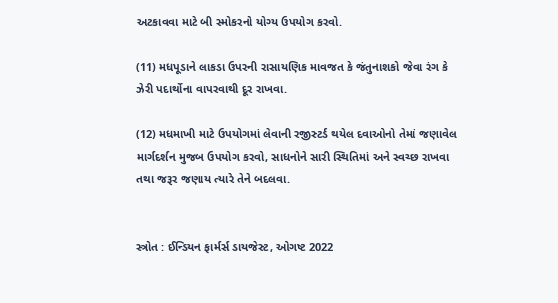અટકાવવા માટે બી સ્મોકરનો યોગ્ય ઉપયોગ કરવો.

(11) મધપૂડાને લાકડા ઉપરની રાસાયણિક માવજત કે જંતુનાશકો જેવા રંગ કે ઝેરી પદાર્થોના વાપરવાથી દૂર રાખવા.

(12) મધમાખી માટે ઉપયોગમાં લેવાની રજીસ્ટર્ડ થયેલ દવાઓનો તેમાં જણાવેલ માર્ગદર્શન મુજબ ઉપયોગ કરવો, સાધનોને સારી સ્થિતિમાં અને સ્વચ્છ રાખવા તથા જરૂર જણાય ત્યારે તેને બદલવા.


સ્ત્રોત : ઈન્ડિયન ફાર્મર્સ ડાયજેસ્ટ, ઓગષ્ટ 2022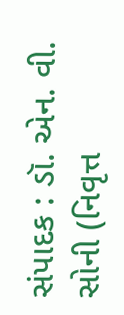સંપાદક : ડૉ. એન. વી. સોની (નિવૃત્ત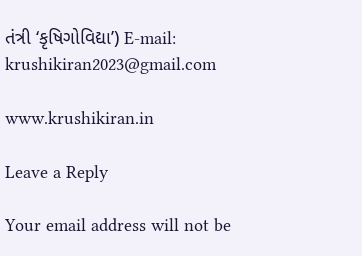તંત્રી ‘કૃષિગોવિદ્યા’) E-mail: krushikiran2023@gmail.com

www.krushikiran.in

Leave a Reply

Your email address will not be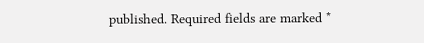published. Required fields are marked *